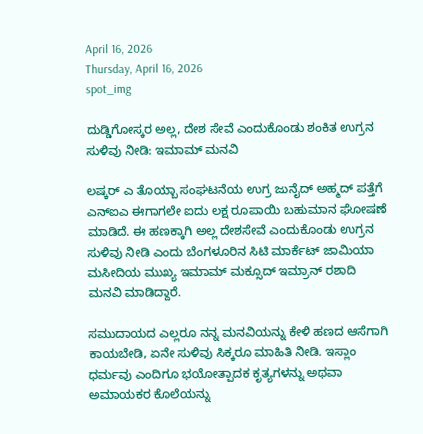April 16, 2026
Thursday, April 16, 2026
spot_img

ದುಡ್ಡಿಗೋಸ್ಕರ ಅಲ್ಲ, ದೇಶ ಸೇವೆ ಎಂದುಕೊಂಡು ಶಂಕಿತ ಉಗ್ರನ ಸುಳಿವು ನೀಡಿ: ಇಮಾಮ್‌ ಮನವಿ

ಲಷ್ಕರ್‌ ಎ ತೊಯ್ಬಾ ಸಂಘಟನೆಯ ಉಗ್ರ ಜುನೈದ್‌ ಅಹ್ಮದ್‌ ಪತ್ತೆಗೆ ಎನ್‌ಐಎ ಈಗಾಗಲೇ ಐದು ಲಕ್ಷ ರೂಪಾಯಿ ಬಹುಮಾನ ಘೋಷಣೆ ಮಾಡಿದೆ. ಈ ಹಣಕ್ಕಾಗಿ ಅಲ್ಲ ದೇಶಸೇವೆ ಎಂದುಕೊಂಡು ಉಗ್ರನ ಸುಳಿವು ನೀಡಿ ಎಂದು ಬೆಂಗಳೂರಿನ ಸಿಟಿ ಮಾರ್ಕೆಟ್ ಜಾಮಿಯಾ ಮಸೀದಿಯ ಮುಖ್ಯ ಇಮಾಮ್ ಮಕ್ಸೂದ್ ಇಮ್ರಾನ್ ರಶಾದಿ ಮನವಿ ಮಾಡಿದ್ದಾರೆ.

ಸಮುದಾಯದ ಎಲ್ಲರೂ ನನ್ನ ಮನವಿಯನ್ನು ಕೇಳಿ ಹಣದ ಆಸೆಗಾಗಿ ಕಾಯಬೇಡಿ, ಏನೇ ಸುಳಿವು ಸಿಕ್ಕರೂ ಮಾಹಿತಿ ನೀಡಿ. ಇಸ್ಲಾಂ ಧರ್ಮವು ಎಂದಿಗೂ ಭಯೋತ್ಪಾದಕ ಕೃತ್ಯಗಳನ್ನು ಅಥವಾ ಅಮಾಯಕರ ಕೊಲೆಯನ್ನು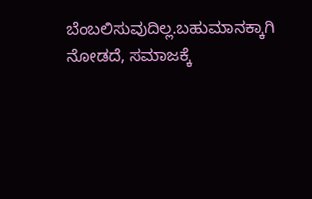ಬೆಂಬಲಿಸುವುದಿಲ್ಲ.ಬಹುಮಾನಕ್ಕಾಗಿ ನೋಡದೆ, ಸಮಾಜಕ್ಕೆ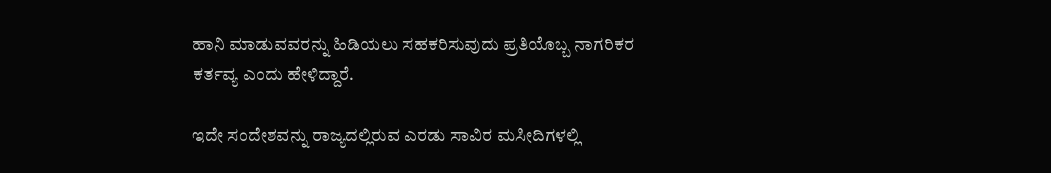ಹಾನಿ ಮಾಡುವವರನ್ನು ಹಿಡಿಯಲು ಸಹಕರಿಸುವುದು ಪ್ರತಿಯೊಬ್ಬ ನಾಗರಿಕರ ಕರ್ತವ್ಯ ಎಂದು ಹೇಳಿದ್ದಾರೆ.

ಇದೇ ಸಂದೇಶವನ್ನು ರಾಜ್ಯದಲ್ಲಿರುವ ಎರಡು ಸಾವಿರ ಮಸೀದಿಗಳಲ್ಲಿ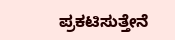ಪ್ರಕಟಿಸುತ್ತೇನೆ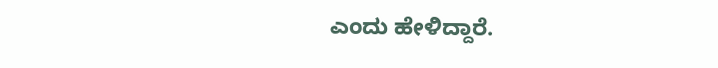ಎಂದು ಹೇಳಿದ್ದಾರೆ.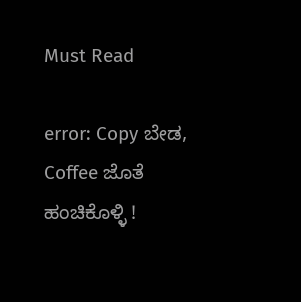Must Read

error: Copy ಬೇಡ, Coffee ಜೊತೆ ಹಂಚಿಕೊಳ್ಳಿ !